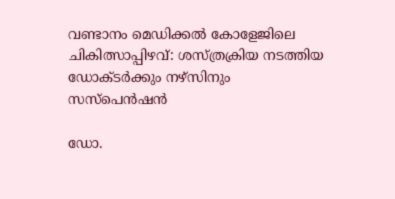വണ്ടാനം മെഡിക്കൽ കോളേജിലെ ചികിത്സാപ്പിഴവ്: ശസ്ത്രക്രിയ നടത്തിയ ഡോക്ടർക്കും നഴ്‌സിനും സസ്പെൻഷൻ

ഡോ.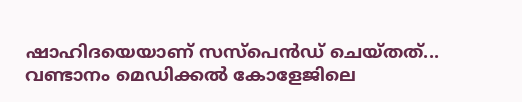ഷാഹിദയെയാണ് സസ്പെൻഡ് ചെയ്തത്...
വണ്ടാനം മെഡിക്കൽ കോളേജിലെ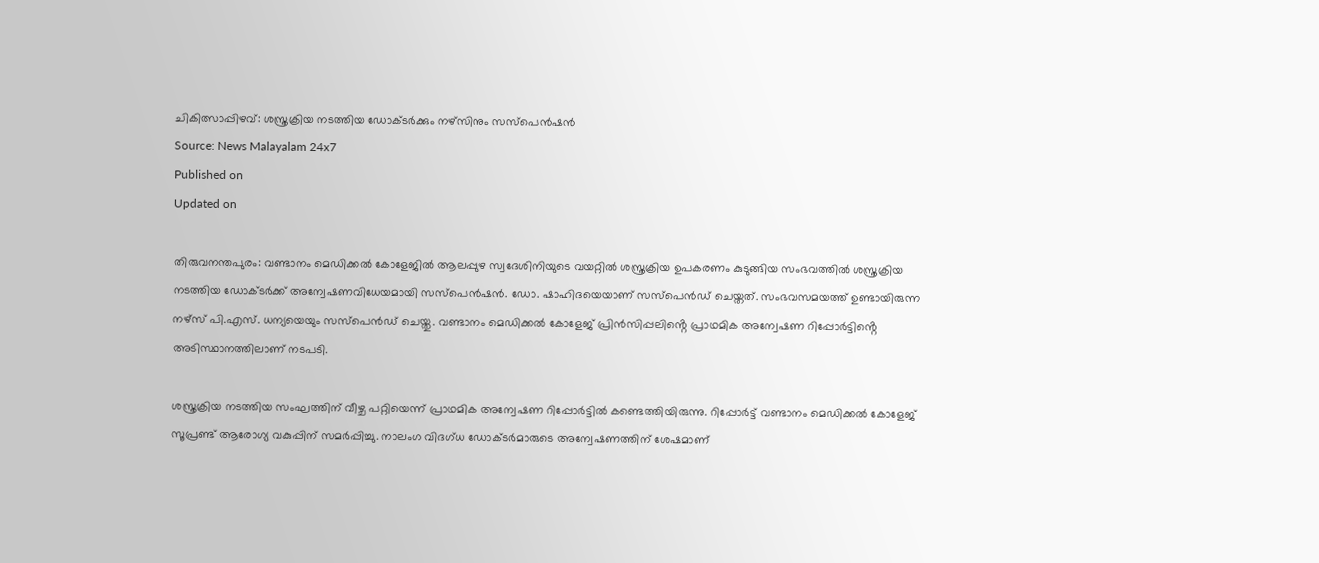ചികിത്സാപ്പിഴവ്: ശസ്ത്രക്രിയ നടത്തിയ ഡോക്ടർക്കും നഴ്‌സിനും സസ്പെൻഷൻ
Source: News Malayalam 24x7
Published on
Updated on

തിരുവനന്തപുരം: വണ്ടാനം മെഡിക്കൽ കോളേജിൽ ആലപ്പുഴ സ്വദേശിനിയുടെ വയറ്റിൽ ശസ്ത്രക്രിയ ഉപകരണം കുടുങ്ങിയ സംഭവത്തിൽ ശസ്ത്രക്രിയ നടത്തിയ ഡോക്ടർക്ക് അന്വേഷണവിധേയമായി സസ്പെൻഷൻ. ഡോ. ഷാഹിദയെയാണ് സസ്പെൻഡ് ചെയ്തത്. സംഭവസമയത്ത് ഉണ്ടായിരുന്ന നഴ്സ് പി.എസ്. ധന്യയെയും സസ്പെൻഡ് ചെയ്തു. വണ്ടാനം മെഡിക്കൽ കോളേജ് പ്രിൻസിപ്പലിൻ്റെ പ്രാഥമിക അന്വേഷണ റിപ്പോർട്ടിൻ്റെ അടിസ്ഥാനത്തിലാണ് നടപടി.

ശസ്ത്രക്രിയ നടത്തിയ സംഘത്തിന് വീഴ്ച പറ്റിയെന്ന് പ്രാഥമിക അന്വേഷണ റിപ്പോർട്ടിൽ കണ്ടെത്തിയിരുന്നു. റിപ്പോർട്ട് വണ്ടാനം മെഡിക്കൽ കോളേജ് സൂപ്രണ്ട് ആരോഗ്യ വകുപ്പിന് സമർപ്പിച്ചു. നാലംഗ വിദഗ്ധ ഡോക്ടർമാരുടെ അന്വേഷണത്തിന് ശേഷമാണ്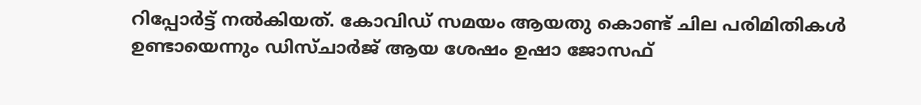റിപ്പോർട്ട്‌ നൽകിയത്. കോവിഡ് സമയം ആയതു കൊണ്ട് ചില പരിമിതികൾ ഉണ്ടായെന്നും ഡിസ്ചാർജ് ആയ ശേഷം ഉഷാ ജോസഫ്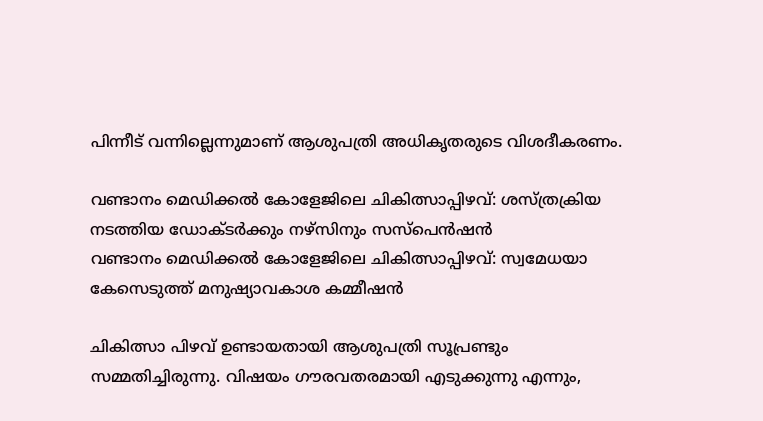പിന്നീട് വന്നില്ലെന്നുമാണ് ആശുപത്രി അധികൃതരുടെ വിശദീകരണം.

വണ്ടാനം മെഡിക്കൽ കോളേജിലെ ചികിത്സാപ്പിഴവ്: ശസ്ത്രക്രിയ നടത്തിയ ഡോക്ടർക്കും നഴ്‌സിനും സസ്പെൻഷൻ
വണ്ടാനം മെഡിക്കൽ കോളേജിലെ ചികിത്സാപ്പിഴവ്: സ്വമേധയാ കേസെടുത്ത് മനുഷ്യാവകാശ കമ്മീഷൻ

ചികിത്സാ പിഴവ് ഉണ്ടായതായി ആശുപത്രി സൂപ്രണ്ടും സമ്മതിച്ചിരുന്നു. വിഷയം ഗൗരവതരമായി എടുക്കുന്നു എന്നും,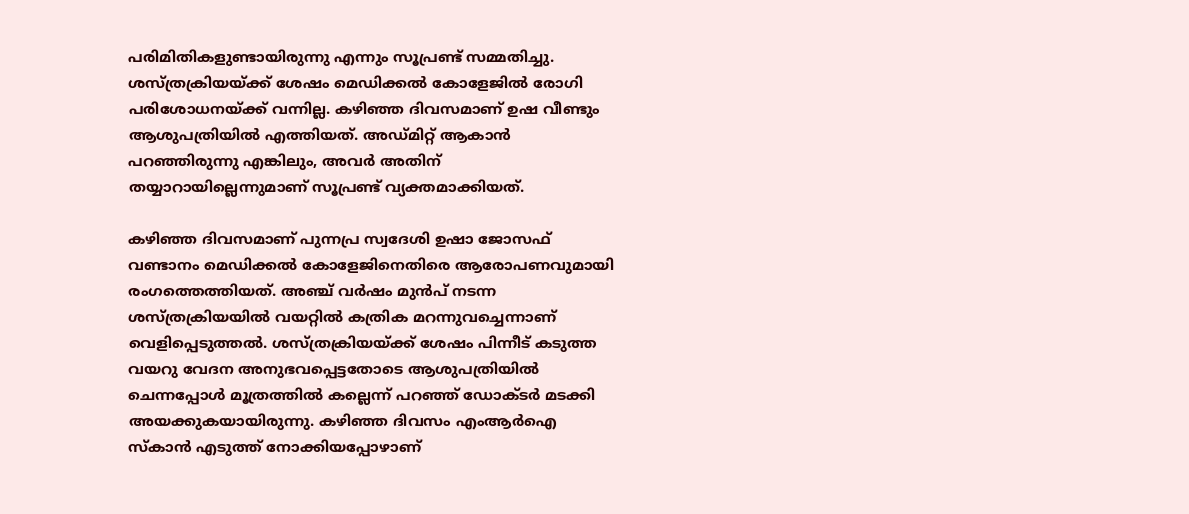പരിമിതികളുണ്ടായിരുന്നു എന്നും സൂപ്രണ്ട് സമ്മതിച്ചു. ശസ്ത്രക്രിയയ്ക്ക് ശേഷം മെഡിക്കൽ കോളേജിൽ രോഗി പരിശോധനയ്ക്ക് വന്നില്ല. കഴിഞ്ഞ ദിവസമാണ് ഉഷ വീണ്ടും ആശുപത്രിയിൽ എത്തിയത്. അഡ്മിറ്റ് ആകാൻ പറഞ്ഞിരുന്നു എങ്കിലും, അവർ അതിന് തയ്യാറായില്ലെന്നുമാണ് സൂപ്രണ്ട് വ്യക്തമാക്കിയത്.

കഴിഞ്ഞ ദിവസമാണ് പുന്നപ്ര സ്വദേശി ഉഷാ ജോസഫ് വണ്ടാനം മെഡിക്കൽ കോളേജിനെതിരെ ആരോപണവുമായി രംഗത്തെത്തിയത്. അഞ്ച് വർഷം മുൻപ് നടന്ന ശസ്ത്രക്രിയയിൽ വയറ്റിൽ കത്രിക മറന്നുവച്ചെന്നാണ് വെളിപ്പെടുത്തൽ. ശസ്ത്രക്രിയയ്ക്ക് ശേഷം പിന്നീട് കടുത്ത വയറു വേദന അനുഭവപ്പെട്ടതോടെ ആശുപത്രിയിൽ ചെന്നപ്പോൾ മൂത്രത്തിൽ കല്ലെന്ന് പറഞ്ഞ് ഡോക്ടർ മടക്കി അയക്കുകയായിരുന്നു. കഴിഞ്ഞ ദിവസം എംആർഐ സ്കാൻ എടുത്ത് നോക്കിയപ്പോഴാണ്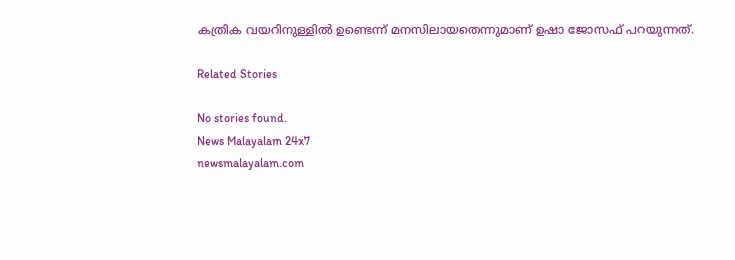കത്രിക വയറിനുള്ളിൽ ഉണ്ടെന്ന് മനസിലായതെന്നുമാണ് ഉഷാ ജോസഫ് പറയുന്നത്.

Related Stories

No stories found.
News Malayalam 24x7
newsmalayalam.com